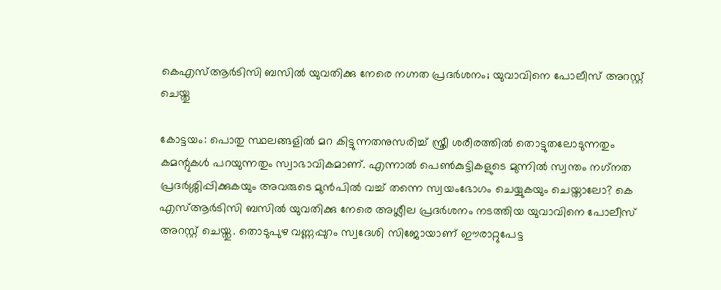കെഎസ്ആര്‍ടിസി ബസില്‍ യുവതിക്കു നേരെ നഗ്നത പ്രദര്‍ശനം; യുവാവിനെ പോലീസ് അറസ്റ്റ് ചെയ്തു

കോട്ടയം: പൊതു സ്ഥലങ്ങളിൽ മറ കിട്ടുന്നതനുസരിച്ച് സ്ത്രീ ശരീരത്തിൽ തൊട്ടുതലോടുന്നതും കമന്റുകൾ പറയുന്നതും സ്വാഭാവികമാണ്. എന്നാൽ പെൺകുട്ടികളുടെ മുന്നിൽ സ്വന്തം നഗ്‌നത പ്രദർശ്ശിപ്പിക്കുകയും അവരുടെ മുൻപിൽ വച്ച് തന്നെ സ്വയംഭോഗം ചെയ്യുകയും ചെയ്താലോ? കെ എസ്ആര്‍ടിസി ബസില്‍ യുവതിക്കു നേരെ അശ്ലീല പ്രദര്‍ശനം നടത്തിയ യുവാവിനെ പോലീസ് അറസ്റ്റ് ചെയ്തു. തൊടുപുഴ വണ്ണപ്പുറം സ്വദേശി സിജോയാണ് ഈരാറ്റുപേട്ട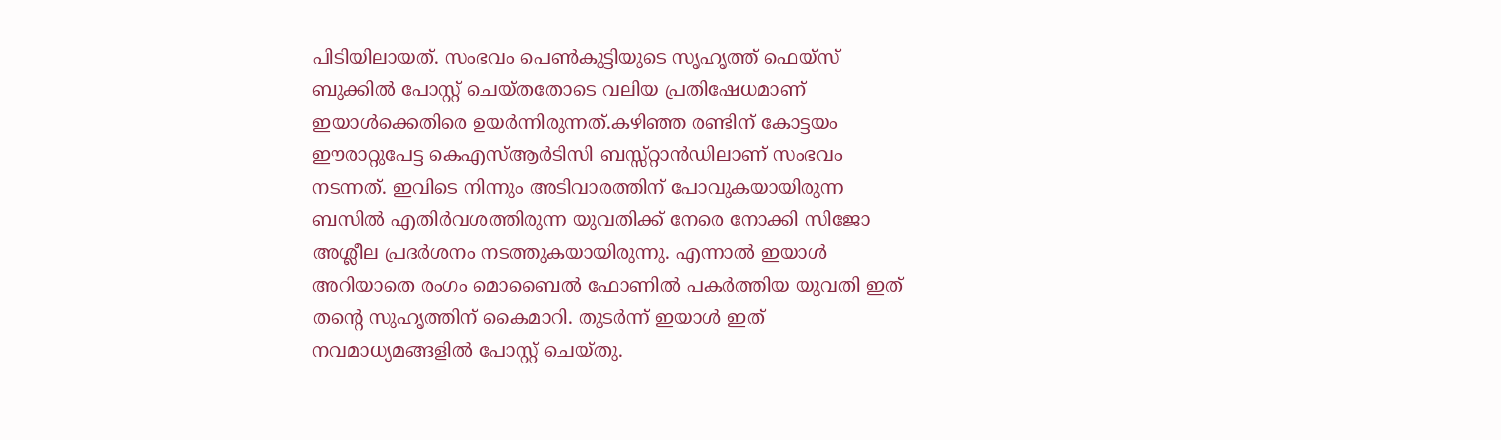പിടിയിലായത്. സംഭവം പെണ്‍കുട്ടിയുടെ സൃഹൃത്ത് ഫെയ്‌സ് ബുക്കില്‍ പോസ്റ്റ് ചെയ്തതോടെ വലിയ പ്രതിഷേധമാണ് ഇയാള്‍ക്കെതിരെ ഉയര്‍ന്നിരുന്നത്.കഴിഞ്ഞ രണ്ടിന് കോട്ടയം ഈരാറ്റുപേട്ട കെഎസ്ആര്‍ടിസി ബസ്സ്റ്റാന്‍ഡിലാണ് സംഭവം നടന്നത്. ഇവിടെ നിന്നും അടിവാരത്തിന് പോവുകയായിരുന്ന ബസില്‍ എതിര്‍വശത്തിരുന്ന യുവതിക്ക് നേരെ നോക്കി സിജോ അശ്ലീല പ്രദര്‍ശനം നടത്തുകയായിരുന്നു. എന്നാല്‍ ഇയാള്‍ അറിയാതെ രംഗം മൊബൈല്‍ ഫോണില്‍ പകര്‍ത്തിയ യുവതി ഇത് തന്റെ സുഹൃത്തിന് കൈമാറി. തുടര്‍ന്ന് ഇയാള്‍ ഇത് നവമാധ്യമങ്ങളില്‍ പോസ്റ്റ് ചെയ്തു.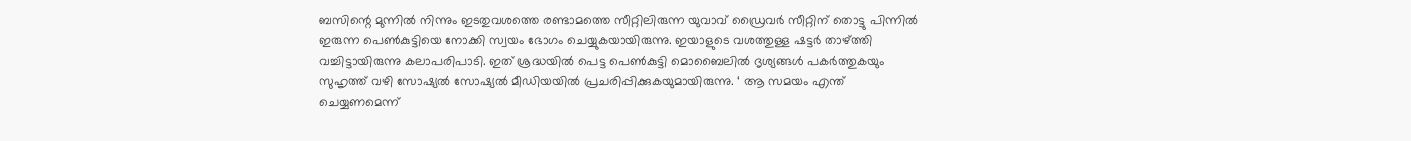ബസിന്റെ മുന്നിൽ നിന്നും ഇടതുവശത്തെ രണ്ടാമത്തെ സീറ്റിലിരുന്ന യുവാവ് ഡ്രൈവർ സീറ്റിന് തൊട്ടു പിന്നിൽ ഇരുന്ന പെൺകുട്ടിയെ നോക്കി സ്വയം ഭോഗം ചെയ്യുകയായിരുന്നു. ഇയാളുടെ വശത്തുള്ള ഷട്ടർ താഴ്‌ത്തി വച്ചിട്ടായിരുന്നു കലാപരിപാടി. ഇത് ശ്രദ്ധയിൽ പെട്ട പെൺകുട്ടി മൊബൈലിൽ ദൃശ്യങ്ങൾ പകർത്തുകയും സുഹൃത്ത് വഴി സോഷ്യൽ സോഷ്യൽ മീഡിയയിൽ പ്രചരിപ്പിക്കുകയുമായിരുന്നു. ‘ ആ സമയം എന്ത് ചെയ്യണമെന്ന്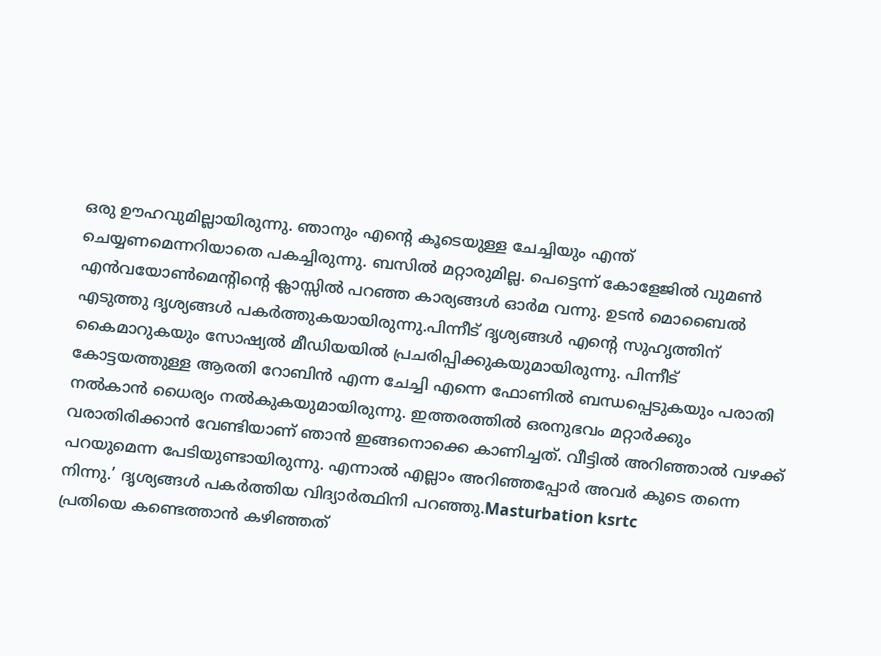ഒരു ഊഹവുമില്ലായിരുന്നു. ഞാനും എന്റെ കൂടെയുള്ള ചേച്ചിയും എന്ത് ചെയ്യണമെന്നറിയാതെ പകച്ചിരുന്നു. ബസിൽ മറ്റാരുമില്ല. പെട്ടെന്ന് കോളേജിൽ വുമൺ എൻവയോൺമെന്റിന്റെ ക്ലാസ്സിൽ പറഞ്ഞ കാര്യങ്ങൾ ഓർമ വന്നു. ഉടൻ മൊബൈൽ എടുത്തു ദൃശ്യങ്ങൾ പകർത്തുകയായിരുന്നു.പിന്നീട് ദൃശ്യങ്ങൾ എന്റെ സുഹൃത്തിന് കൈമാറുകയും സോഷ്യൽ മീഡിയയിൽ പ്രചരിപ്പിക്കുകയുമായിരുന്നു. പിന്നീട് കോട്ടയത്തുള്ള ആരതി റോബിൻ എന്ന ചേച്ചി എന്നെ ഫോണിൽ ബന്ധപ്പെടുകയും പരാതി നൽകാൻ ധൈര്യം നൽകുകയുമായിരുന്നു. ഇത്തരത്തിൽ ഒരനുഭവം മറ്റാർക്കും വരാതിരിക്കാൻ വേണ്ടിയാണ് ഞാൻ ഇങ്ങനൊക്കെ കാണിച്ചത്. വീട്ടിൽ അറിഞ്ഞാൽ വഴക്ക് പറയുമെന്ന പേടിയുണ്ടായിരുന്നു. എന്നാൽ എല്ലാം അറിഞ്ഞപ്പോർ അവർ കൂടെ തന്നെ നിന്നു.’ ദൃശ്യങ്ങൾ പകർത്തിയ വിദ്യാർത്ഥിനി പറഞ്ഞു.Masturbation ksrtc
പ്രതിയെ കണ്ടെത്താൻ കഴിഞ്ഞത്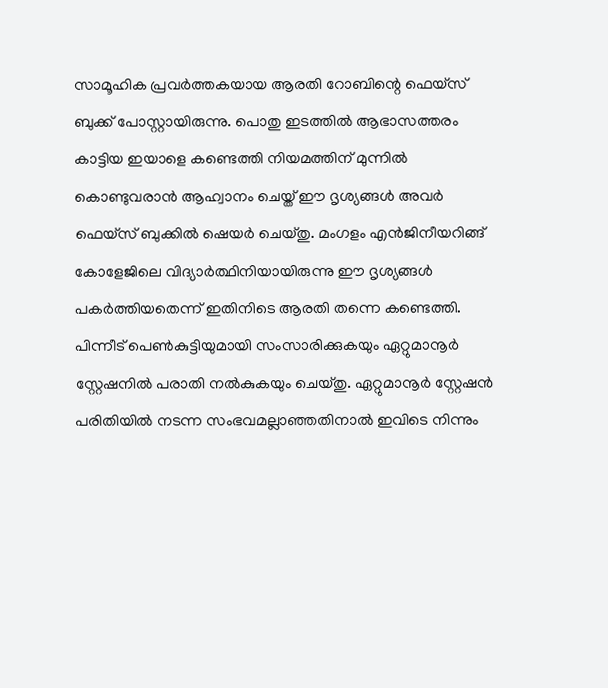സാമൂഹിക പ്രവർത്തകയായ ആരതി റോബിന്റെ ഫെയ്‌സ് ബുക്ക് പോസ്റ്റായിരുന്നു. പൊതു ഇടത്തിൽ ആഭാസത്തരം കാട്ടിയ ഇയാളെ കണ്ടെത്തി നിയമത്തിന് മുന്നിൽ കൊണ്ടുവരാൻ ആഹ്വാനം ചെയ്ത് ഈ ദൃശ്യങ്ങൾ അവർ ഫെയ്‌സ് ബുക്കിൽ ഷെയർ ചെയ്തു. മംഗളം എൻജിനീയറിങ്ങ് കോളേജിലെ വിദ്യാർത്ഥിനിയായിരുന്നു ഈ ദൃശ്യങ്ങൾ പകർത്തിയതെന്ന് ഇതിനിടെ ആരതി തന്നെ കണ്ടെത്തി. പിന്നീട് പെൺകുട്ടിയുമായി സംസാരിക്കുകയും ഏറ്റുമാനൂർ സ്റ്റേഷനിൽ പരാതി നൽകുകയും ചെയ്തു. ഏറ്റുമാനൂർ സ്റ്റേഷൻ പരിതിയിൽ നടന്ന സംഭവമല്ലാഞ്ഞതിനാൽ ഇവിടെ നിന്നും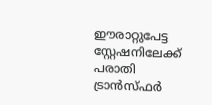ഈരാറ്റുപേട്ട സ്റ്റേഷനിലേക്ക് പരാതി ട്രാൻസ്ഫർ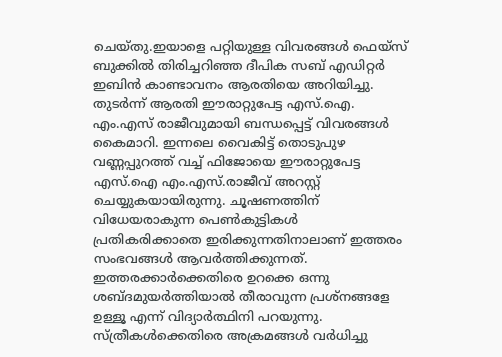ചെയ്തു.ഇയാളെ പറ്റിയുള്ള വിവരങ്ങൾ ഫെയ്‌സ് ബുക്കിൽ തിരിച്ചറിഞ്ഞ ദീപിക സബ് എഡിറ്റർ ഇബിൻ കാണ്ടാവനം ആരതിയെ അറിയിച്ചു. തുടർന്ന് ആരതി ഈരാറ്റുപേട്ട എസ്.ഐ. എം.എസ് രാജീവുമായി ബന്ധപ്പെട്ട് വിവരങ്ങൾ കൈമാറി. ഇന്നലെ വൈകിട്ട് തൊടുപുഴ വണ്ണപ്പുറത്ത് വച്ച് ഫിജോയെ ഈരാറ്റുപേട്ട എസ്.ഐ എം.എസ്.രാജീവ് അറസ്റ്റ് ചെയ്യുകയായിരുന്നു. ചൂഷണത്തിന് വിധേയരാകുന്ന പെൺകുട്ടികൾ പ്രതികരിക്കാതെ ഇരിക്കുന്നതിനാലാണ് ഇത്തരം സംഭവങ്ങൾ ആവർത്തിക്കുന്നത്. ഇത്തരക്കാർക്കെതിരെ ഉറക്കെ ഒന്നു ശബ്ദമുയർത്തിയാൽ തീരാവുന്ന പ്രശ്‌നങ്ങളേ ഉള്ളൂ എന്ന് വിദ്യാർത്ഥിനി പറയുന്നു.
സ്ത്രീകള്‍ക്കെതിരെ അക്രമങ്ങള്‍ വര്‍ധിച്ചു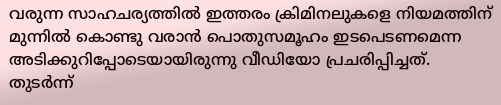വരുന്ന സാഹചര്യത്തില്‍ ഇത്തരം ക്രിമിനലുകളെ നിയമത്തിന് മുന്നില്‍ കൊണ്ടു വരാന്‍ പൊതുസമൂഹം ഇടപെടണമെന്ന അടിക്കുറിപ്പോടെയായിരുന്നു വീഡിയോ പ്രചരിപ്പിച്ചത്. തുടര്‍ന്ന്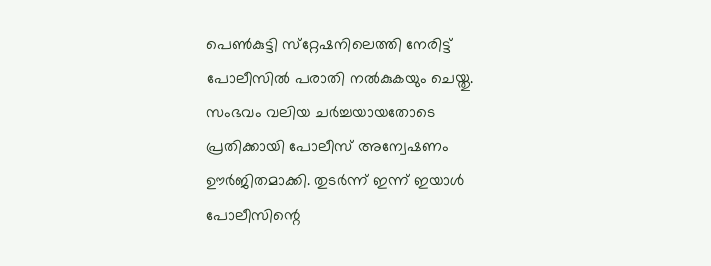പെണ്‍കുട്ടി സ്‌റ്റേഷനിലെത്തി നേരിട്ട് പോലീസില്‍ പരാതി നല്‍കുകയും ചെയ്തു. സംഭവം വലിയ ചര്‍ച്ചയായതോടെ പ്രതിക്കായി പോലീസ് അന്വേഷണം ഊര്‍ജിതമാക്കി. തുടര്‍ന്ന് ഇന്ന് ഇയാള്‍ പോലീസിന്റെ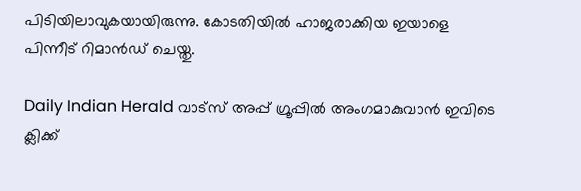പിടിയിലാവുകയായിരുന്നു. കോടതിയില്‍ ഹാജരാക്കിയ ഇയാളെ പിന്നീട് റിമാന്‍ഡ് ചെയ്തു.

Daily Indian Herald വാട്സ് അപ്പ് ഗ്രൂപ്പിൽ അംഗമാകുവാൻ ഇവിടെ ക്ലിക്ക്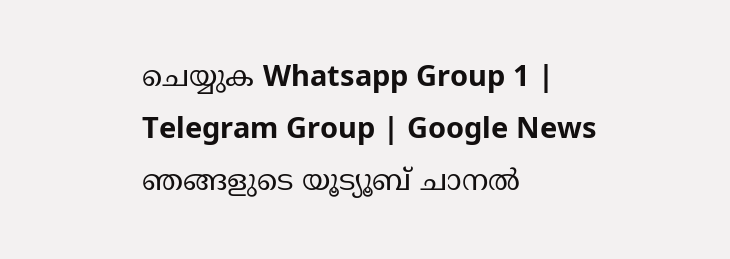ചെയ്യുക Whatsapp Group 1 | Telegram Group | Google News ഞങ്ങളുടെ യൂട്യൂബ് ചാനൽ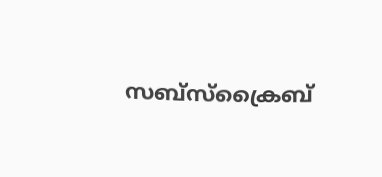സബ്സ്ക്രൈബ്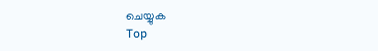ചെയ്യുക
Top